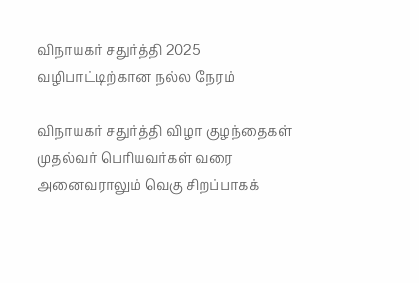விநாயகர் சதுர்த்தி 2025 வழிபாட்டிற்கான நல்ல நேரம்

விநாயகர் சதுர்த்தி விழா குழந்தைகள் முதல்வர் பெரியவர்கள் வரை அனைவராலும் வெகு சிறப்பாகக்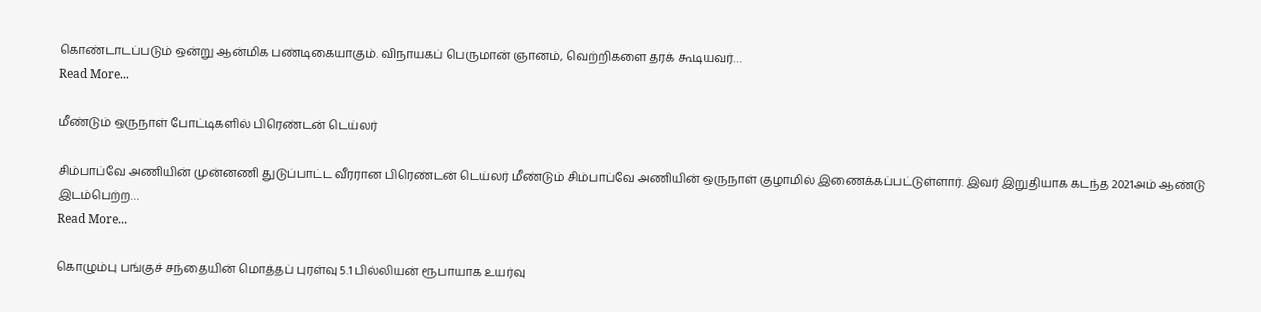கொண்டாடப்படும் ஒன்று ஆன்மிக பண்டிகையாகும். விநாயகப் பெருமான் ஞானம், வெற்றிகளை தரக் கூடியவர்…
Read More...

மீண்டும் ஒருநாள் போட்டிகளில் பிரெண்டன் டெய்லர்

சிம்பாப்வே அணியின் முன்னணி துடுப்பாட்ட வீரரான பிரெண்டன் டெய்லர் மீண்டும் சிம்பாப்வே அணியின் ஒருநாள் குழாமில் இணைக்கப்பட்டுள்ளார். இவர் இறுதியாக கடந்த 2021அம் ஆண்டு இடம்பெற்ற…
Read More...

கொழும்பு பங்குச் சந்தையின் மொத்தப் புரள்வு 5.1 பில்லியன் ரூபாயாக உயர்வு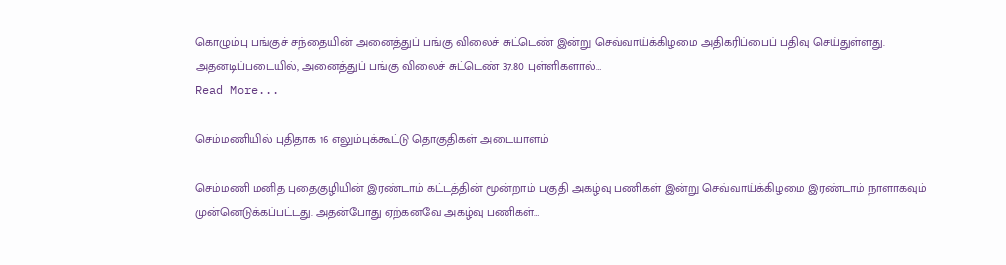கொழும்பு பங்குச் சந்தையின் அனைத்துப் பங்கு விலைச் சுட்டெண் இன்று செவ்வாய்க்கிழமை அதிகரிப்பைப் பதிவு செய்துள்ளது. அதனடிப்படையில், அனைத்துப் பங்கு விலைச் சுட்டெண் 37.80 புள்ளிகளால்…
Read More...

செம்மணியில் புதிதாக 16 எலும்புக்கூட்டு தொகுதிகள் அடையாளம்

செம்மணி மனித புதைகுழியின் இரண்டாம் கட்டத்தின் மூன்றாம் பகுதி அகழ்வு பணிகள் இன்று செவ்வாய்க்கிழமை இரண்டாம் நாளாகவும் முன்னெடுக்கப்பட்டது. அதன்போது ஏற்கனவே அகழ்வு பணிகள்…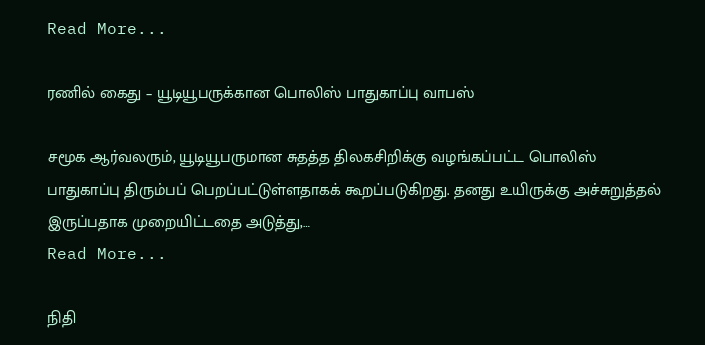Read More...

ரணில் கைது – யூடியூபருக்கான பொலிஸ் பாதுகாப்பு வாபஸ்

சமூக ஆர்வலரும், யூடியூபருமான சுதத்த திலகசிறிக்கு வழங்கப்பட்ட பொலிஸ் பாதுகாப்பு திரும்பப் பெறப்பட்டுள்ளதாகக் கூறப்படுகிறது. தனது உயிருக்கு அச்சுறுத்தல் இருப்பதாக முறையிட்டதை அடுத்து,…
Read More...

நிதி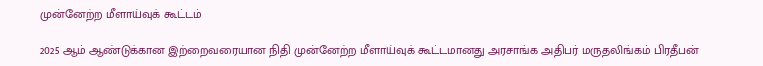முன்னேற்ற மீளாய்வுக் கூட்டம்

2025 ஆம் ஆண்டுக்கான இற்றைவரையான நிதி முன்னேற்ற மீளாய்வுக் கூட்டமானது அரசாங்க அதிபர் மருதலிங்கம் பிரதீபன்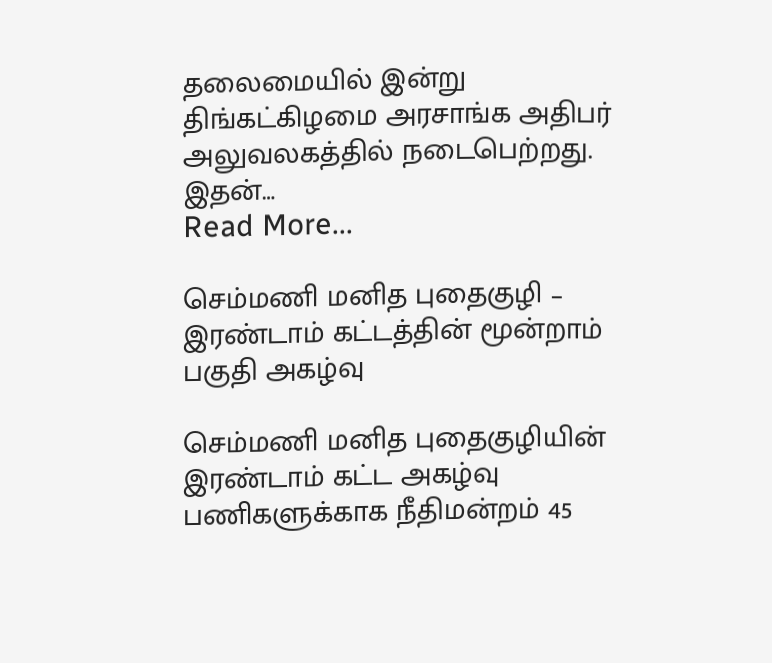தலைமையில் இன்று திங்கட்கிழமை அரசாங்க அதிபர் அலுவலகத்தில் நடைபெற்றது. இதன்…
Read More...

செம்மணி மனித புதைகுழி – இரண்டாம் கட்டத்தின் மூன்றாம் பகுதி அகழ்வு

செம்மணி மனித புதைகுழியின் இரண்டாம் கட்ட அகழ்வு பணிகளுக்காக நீதிமன்றம் 45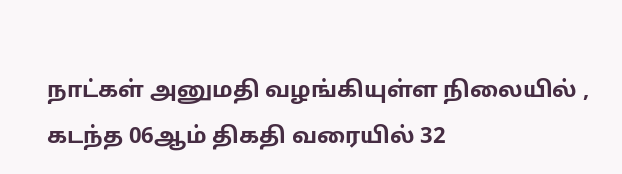நாட்கள் அனுமதி வழங்கியுள்ள நிலையில் , கடந்த 06ஆம் திகதி வரையில் 32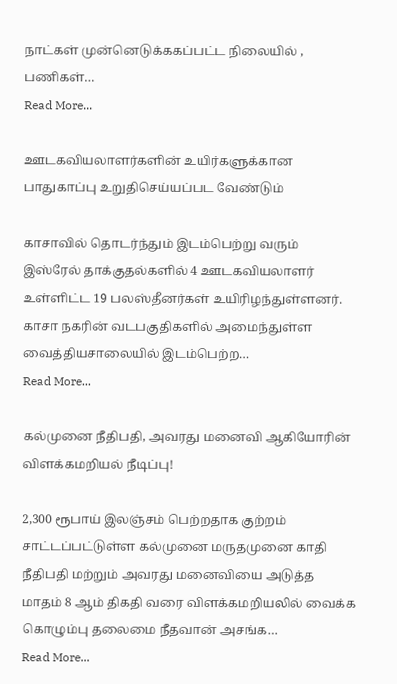நாட்கள் முன்னெடுக்ககப்பட்ட நிலையில் , பணிகள்…
Read More...

ஊடகவியலாளர்களின் உயிர்களுக்கான பாதுகாப்பு உறுதிசெய்யப்பட வேண்டும்

காசாவில் தொடர்ந்தும் இடம்பெற்று வரும் இஸ்ரேல் தாக்குதல்களில் 4 ஊடகவியலாளர் உள்ளிட்ட 19 பலஸ்தீனர்கள் உயிரிழந்துள்ளனர். காசா நகரின் வடபகுதிகளில் அமைந்துள்ள வைத்தியசாலையில் இடம்பெற்ற…
Read More...

கல்முனை நீதிபதி, அவரது மனைவி ஆகியோரின் விளக்கமறியல் நீடிப்பு!

2,300 ரூபாய் இலஞ்சம் பெற்றதாக குற்றம் சாட்டப்பட்டுள்ள கல்முனை மருதமுனை காதி நீதிபதி மற்றும் அவரது மனைவியை அடுத்த மாதம் 8 ஆம் திகதி வரை விளக்கமறியலில் வைக்க கொழும்பு தலைமை நீதவான் அசங்க…
Read More...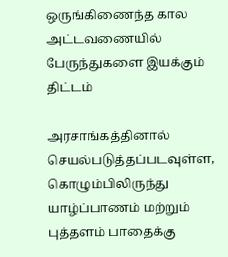ஒருங்கிணைந்த கால அட்டவணையில் பேருந்துகளை இயக்கும் திட்டம்

அரசாங்கத்தினால் செயல்படுத்தப்படவுள்ள, கொழும்பிலிருந்து யாழ்ப்பாணம் மற்றும் புத்தளம் பாதைக்கு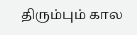திரும்பும் கால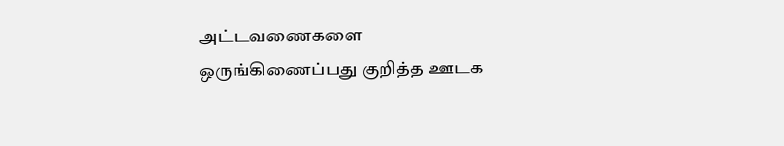அட்டவணைகளை ஒருங்கிணைப்பது குறித்த ஊடக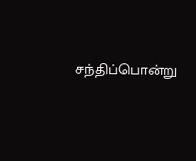சந்திப்பொன்று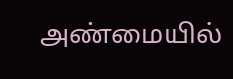அண்மையில்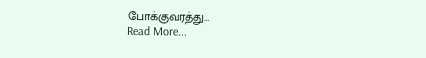போக்குவரத்து…
Read More...